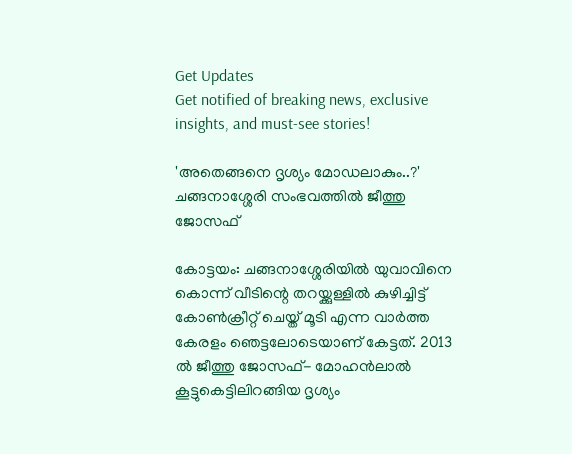Get Updates
Get notified of breaking news, exclusive insights, and must-see stories!

'അതെങ്ങനെ ദൃശ്യം മോഡലാകും..?' ചങ്ങനാശ്ശേരി സംഭവത്തില്‍ ജീത്തു ജോസഫ്

കോട്ടയം: ചങ്ങനാശ്ശേരിയില്‍ യുവാവിനെ കൊന്ന് വീടിന്റെ തറയ്ക്കുള്ളില്‍ കുഴിച്ചിട്ട് കോണ്‍ക്രീറ്റ് ചെയ്ത് മൂടി എന്ന വാര്‍ത്ത കേരളം ഞെട്ടലോടെയാണ് കേട്ടത്. 2013 ല്‍ ജീത്തു ജോസഫ്- മോഹന്‍ലാല്‍ കൂട്ടുകെട്ടിലിറങ്ങിയ ദൃശ്യം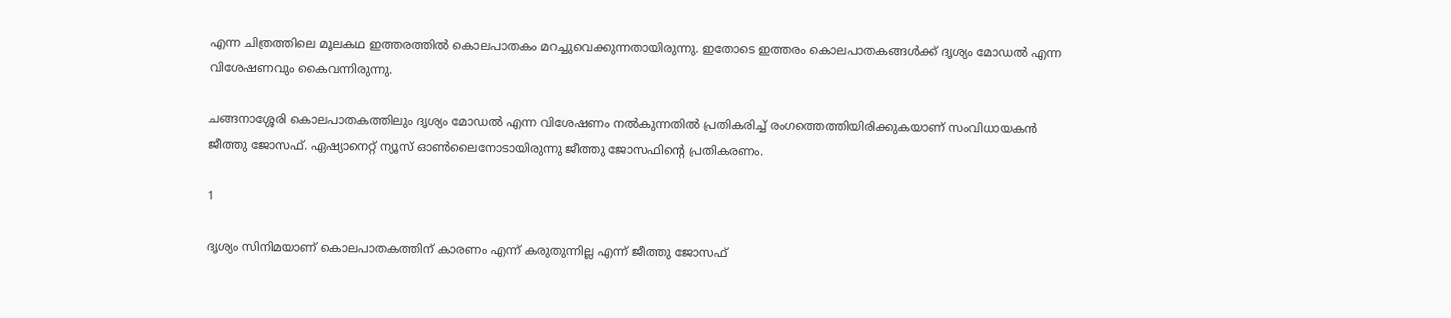എന്ന ചിത്രത്തിലെ മൂലകഥ ഇത്തരത്തില്‍ കൊലപാതകം മറച്ചുവെക്കുന്നതായിരുന്നു. ഇതോടെ ഇത്തരം കൊലപാതകങ്ങള്‍ക്ക് ദൃശ്യം മോഡല്‍ എന്ന വിശേഷണവും കൈവന്നിരുന്നു.

ചങ്ങനാശ്ശേരി കൊലപാതകത്തിലും ദൃശ്യം മോഡല്‍ എന്ന വിശേഷണം നല്‍കുന്നതില്‍ പ്രതികരിച്ച് രംഗത്തെത്തിയിരിക്കുകയാണ് സംവിധായകന്‍ ജീത്തു ജോസഫ്. ഏഷ്യാനെറ്റ് ന്യൂസ് ഓണ്‍ലൈനോടായിരുന്നു ജീത്തു ജോസഫിന്റെ പ്രതികരണം.

1

ദൃശ്യം സിനിമയാണ് കൊലപാതകത്തിന് കാരണം എന്ന് കരുതുന്നില്ല എന്ന് ജീത്തു ജോസഫ്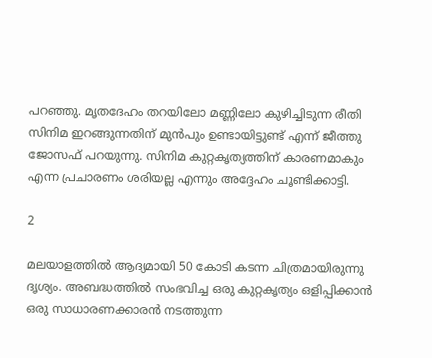പറഞ്ഞു. മൃതദേഹം തറയിലോ മണ്ണിലോ കുഴിച്ചിടുന്ന രീതി സിനിമ ഇറങ്ങുന്നതിന് മുന്‍പും ഉണ്ടായിട്ടുണ്ട് എന്ന് ജീത്തു ജോസഫ് പറയുന്നു. സിനിമ കുറ്റകൃത്യത്തിന് കാരണമാകും എന്ന പ്രചാരണം ശരിയല്ല എന്നും അദ്ദേഹം ചൂണ്ടിക്കാട്ടി.

2

മലയാളത്തില്‍ ആദ്യമായി 50 കോടി കടന്ന ചിത്രമായിരുന്നു ദൃശ്യം. അബദ്ധത്തില്‍ സംഭവിച്ച ഒരു കുറ്റകൃത്യം ഒളിപ്പിക്കാന്‍ ഒരു സാധാരണക്കാരന്‍ നടത്തുന്ന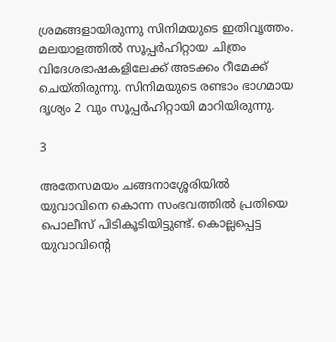ശ്രമങ്ങളായിരുന്നു സിനിമയുടെ ഇതിവൃത്തം. മലയാളത്തില്‍ സൂപ്പര്‍ഹിറ്റായ ചിത്രം വിദേശഭാഷകളിലേക്ക് അടക്കം റീമേക്ക് ചെയ്തിരുന്നു. സിനിമയുടെ രണ്ടാം ഭാഗമായ ദൃശ്യം 2 വും സൂപ്പര്‍ഹിറ്റായി മാറിയിരുന്നു.

3

അതേസമയം ചങ്ങനാശ്ശേരിയില്‍ യുവാവിനെ കൊന്ന സംഭവത്തില്‍ പ്രതിയെ പൊലീസ് പിടികൂടിയിട്ടുണ്ട്. കൊല്ലപ്പെട്ട യുവാവിന്റെ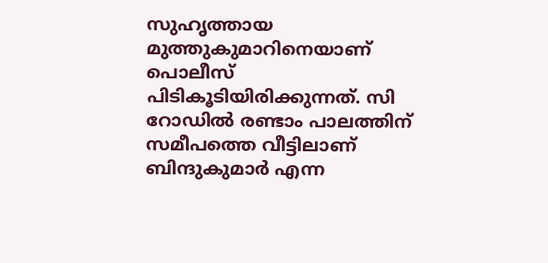സുഹൃത്തായ മുത്തുകുമാറിനെയാണ് പൊലീസ് പിടികൂടിയിരിക്കുന്നത്. സി റോഡില്‍ രണ്ടാം പാലത്തിന് സമീപത്തെ വീട്ടിലാണ് ബിന്ദുകുമാര്‍ എന്ന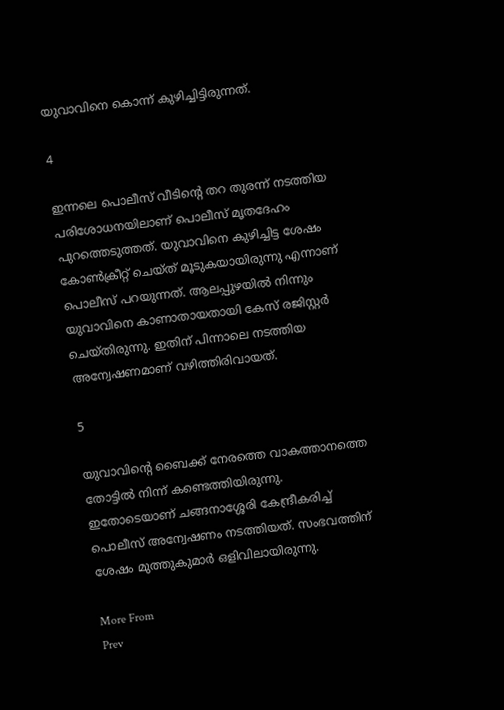യുവാവിനെ കൊന്ന് കുഴിച്ചിട്ടിരുന്നത്.

4

ഇന്നലെ പൊലീസ് വീടിന്റെ തറ തുരന്ന് നടത്തിയ പരിശോധനയിലാണ് പൊലീസ് മൃതദേഹം പുറത്തെടുത്തത്. യുവാവിനെ കുഴിച്ചിട്ട ശേഷം കോണ്‍ക്രീറ്റ് ചെയ്ത് മൂടുകയായിരുന്നു എന്നാണ് പൊലീസ് പറയുന്നത്. ആലപ്പുഴയില്‍ നിന്നും യുവാവിനെ കാണാതായതായി കേസ് രജിസ്റ്റര്‍ ചെയ്തിരുന്നു. ഇതിന് പിന്നാലെ നടത്തിയ അന്വേഷണമാണ് വഴിത്തിരിവായത്.

5

യുവാവിന്റെ ബൈക്ക് നേരത്തെ വാകത്താനത്തെ തോട്ടില്‍ നിന്ന് കണ്ടെത്തിയിരുന്നു. ഇതോടെയാണ് ചങ്ങനാശ്ശേരി കേന്ദ്രീകരിച്ച് പൊലീസ് അന്വേഷണം നടത്തിയത്. സംഭവത്തിന് ശേഷം മുത്തുകുമാര്‍ ഒളിവിലായിരുന്നു.

More From
Prev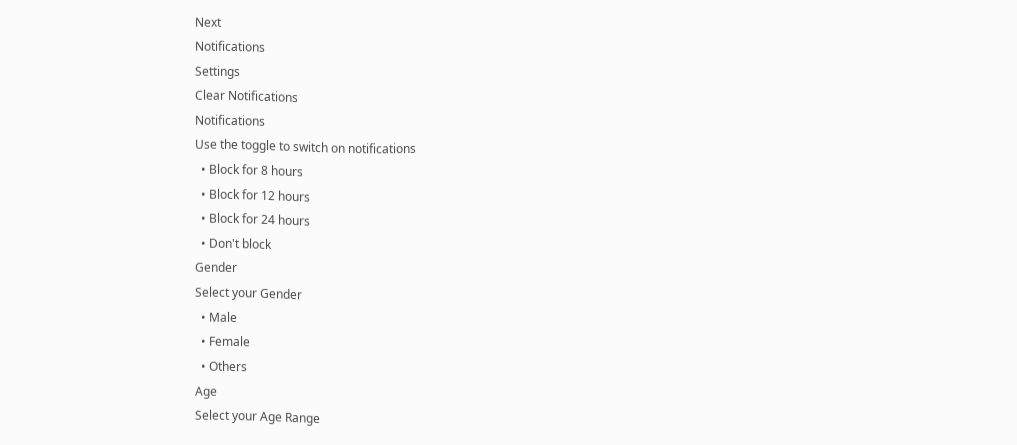Next
Notifications
Settings
Clear Notifications
Notifications
Use the toggle to switch on notifications
  • Block for 8 hours
  • Block for 12 hours
  • Block for 24 hours
  • Don't block
Gender
Select your Gender
  • Male
  • Female
  • Others
Age
Select your Age Range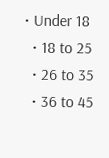• Under 18
  • 18 to 25
  • 26 to 35
  • 36 to 45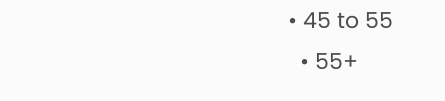• 45 to 55
  • 55+